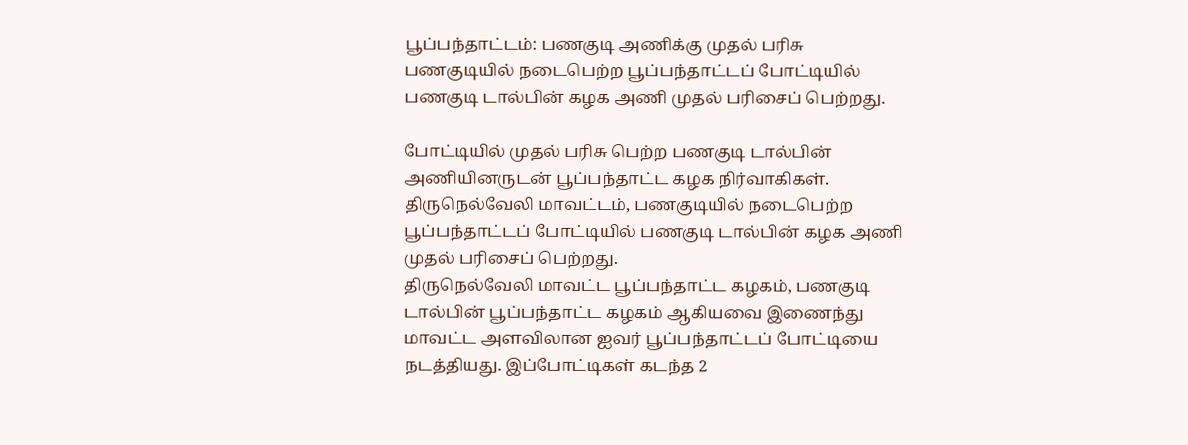பூப்பந்தாட்டம்: பணகுடி அணிக்கு முதல் பரிசு
பணகுடியில் நடைபெற்ற பூப்பந்தாட்டப் போட்டியில் பணகுடி டால்பின் கழக அணி முதல் பரிசைப் பெற்றது.

போட்டியில் முதல் பரிசு பெற்ற பணகுடி டால்பின் அணியினருடன் பூப்பந்தாட்ட கழக நிர்வாகிகள்.
திருநெல்வேலி மாவட்டம், பணகுடியில் நடைபெற்ற பூப்பந்தாட்டப் போட்டியில் பணகுடி டால்பின் கழக அணி முதல் பரிசைப் பெற்றது.
திருநெல்வேலி மாவட்ட பூப்பந்தாட்ட கழகம், பணகுடி டால்பின் பூப்பந்தாட்ட கழகம் ஆகியவை இணைந்து மாவட்ட அளவிலான ஐவர் பூப்பந்தாட்டப் போட்டியை நடத்தியது. இப்போட்டிகள் கடந்த 2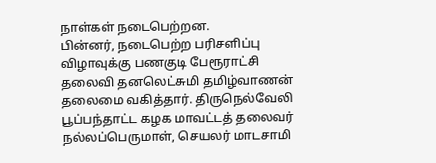நாள்கள் நடைபெற்றன.
பின்னர், நடைபெற்ற பரிசளிப்பு விழாவுக்கு பணகுடி பேரூராட்சி தலைவி தனலெட்சுமி தமிழ்வாணன் தலைமை வகித்தார். திருநெல்வேலி பூப்பந்தாட்ட கழக மாவட்டத் தலைவர் நல்லப்பெருமாள், செயலர் மாடசாமி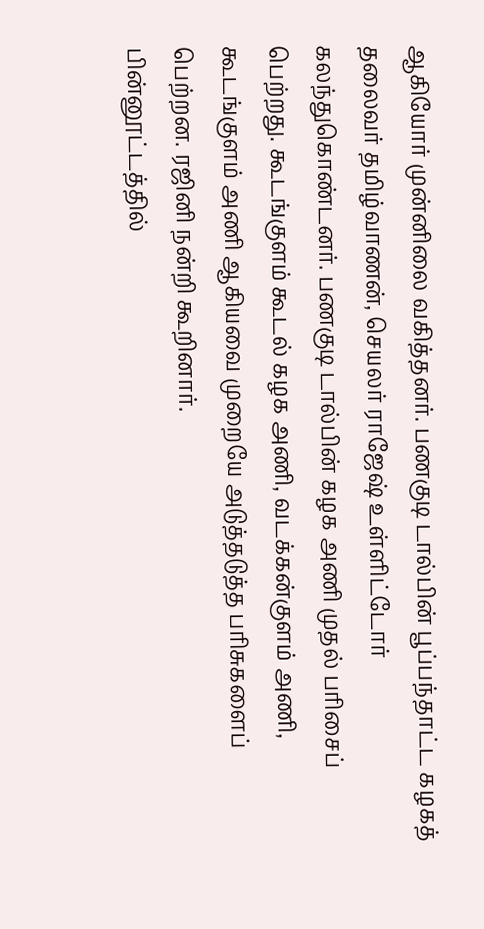ஆகியோர் முன்னிலை வகித்தனர். பணகுடி டால்பின் பூப்பந்தாட்ட கழகத் தலைவர் தமிழ்வாணன், செயலர் ராஜேஷ் உள்ளிட்டோர் கலந்துகொண்டனர். பணகுடி டால்பின் கழக அணி முதல் பரிசைப் பெற்றது. கூடங்குளம் கூடல் கழக அணி, வடக்கன்குளம் அணி, கூடங்குளம் அணி ஆகியவை முறையே அடுத்தடுத்த பரிசுகளைப் பெற்றன. ரஜினி நன்றி கூறினார்.
பின்னூட்டத்தில்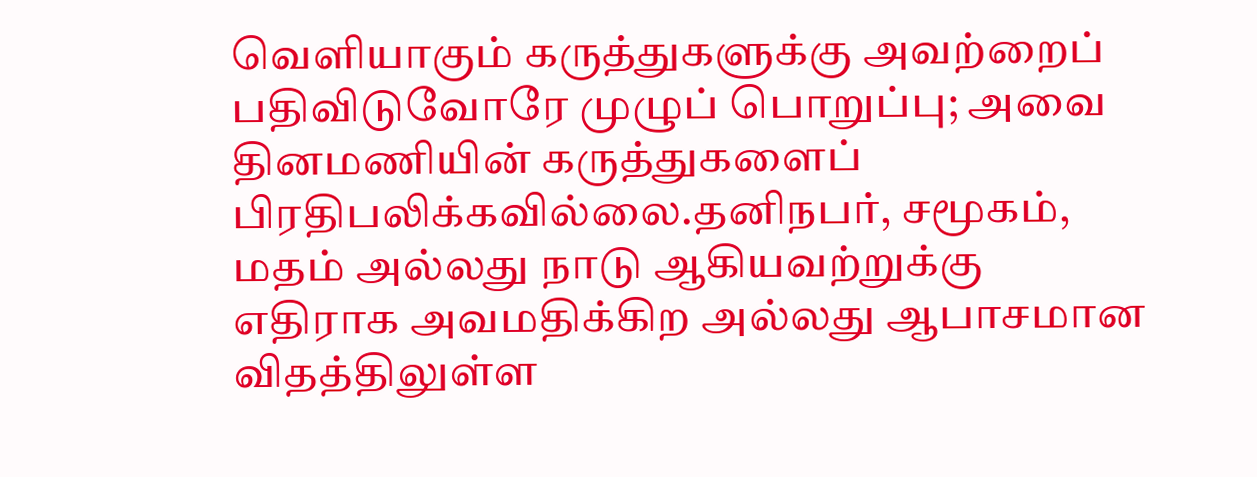வெளியாகும் கருத்துகளுக்கு அவற்றைப் பதிவிடுவோரே முழுப் பொறுப்பு; அவை தினமணியின் கருத்துகளைப் பிரதிபலிக்கவில்லை.தனிநபர், சமூகம், மதம் அல்லது நாடு ஆகியவற்றுக்கு எதிராக அவமதிக்கிற அல்லது ஆபாசமான விதத்திலுள்ள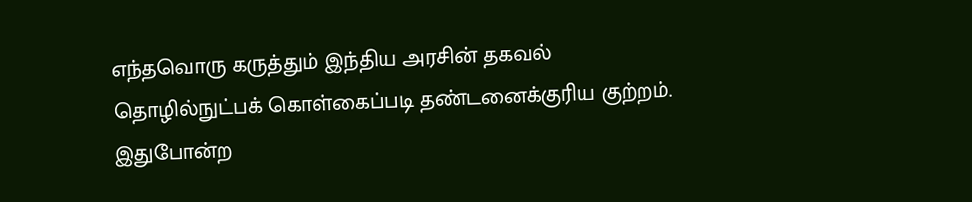எந்தவொரு கருத்தும் இந்திய அரசின் தகவல் தொழில்நுட்பக் கொள்கைப்படி தண்டனைக்குரிய குற்றம். இதுபோன்ற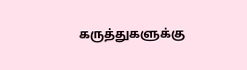கருத்துகளுக்கு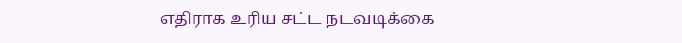எதிராக உரிய சட்ட நடவடிக்கை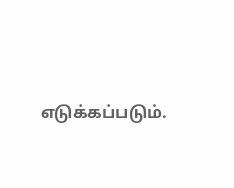எடுக்கப்படும்.